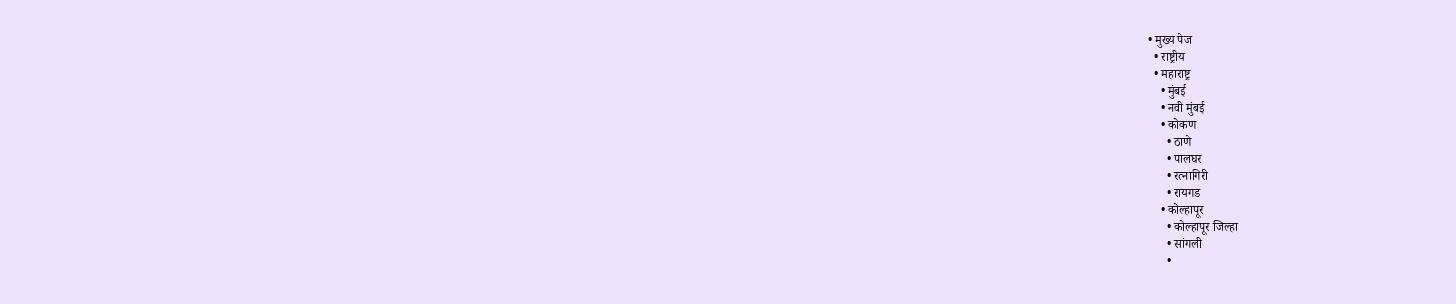• मुख्य पेज
  • राष्ट्रीय
  • महाराष्ट्र
    • मुंबई
    • नवी मुंबई
    • कोकण
      • ठाणे
      • पालघर
      • रत्नागिरी
      • रायगड
    • कोल्हापूर
      • कोल्हापूर जिल्हा
      • सांगली
      •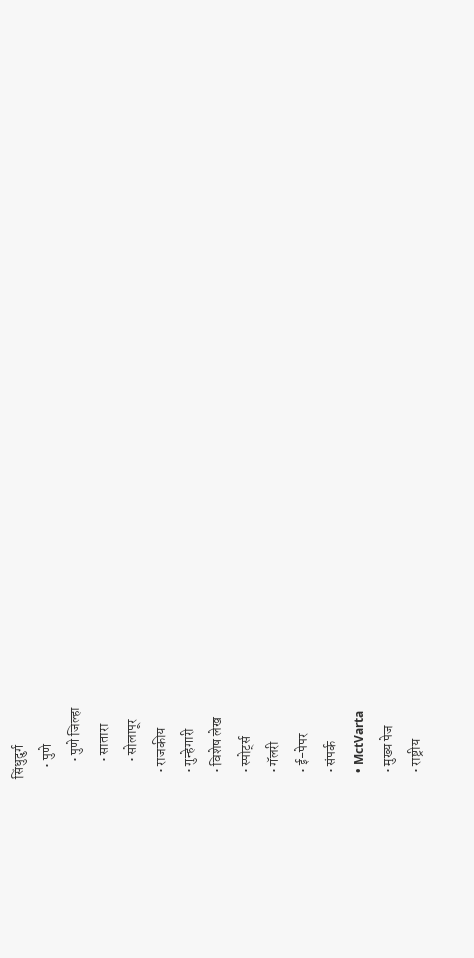सिंधुदुर्ग
    • पुणे
      • पुणे जिल्हा
      • सातारा
      • सोलापूर
  • राजकीय
  • गुन्हेगारी
  • विशेष लेख
  • स्पोर्ट्स
  • गॅलरी
  • ई-पेपर
  • संपर्क
  • MctVarta
  • मुख्य पेज
  • राष्ट्रीय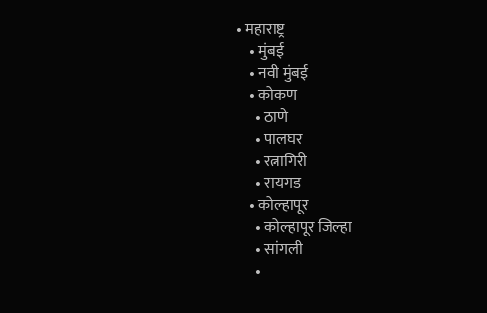• महाराष्ट्र
    • मुंबई
    • नवी मुंबई
    • कोकण
      • ठाणे
      • पालघर
      • रत्नागिरी
      • रायगड
    • कोल्हापूर
      • कोल्हापूर जिल्हा
      • सांगली
      •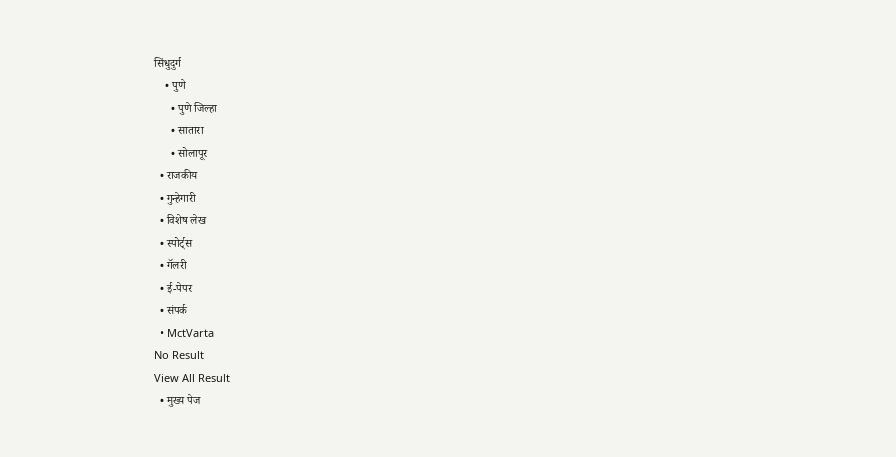सिंधुदुर्ग
    • पुणे
      • पुणे जिल्हा
      • सातारा
      • सोलापूर
  • राजकीय
  • गुन्हेगारी
  • विशेष लेख
  • स्पोर्ट्स
  • गॅलरी
  • ई-पेपर
  • संपर्क
  • MctVarta
No Result
View All Result
  • मुख्य पेज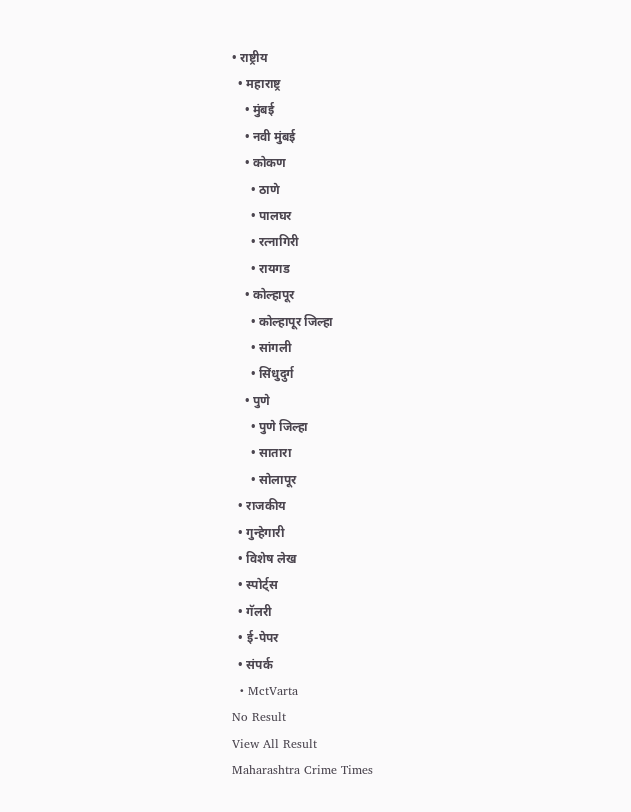• राष्ट्रीय
  • महाराष्ट्र
    • मुंबई
    • नवी मुंबई
    • कोकण
      • ठाणे
      • पालघर
      • रत्नागिरी
      • रायगड
    • कोल्हापूर
      • कोल्हापूर जिल्हा
      • सांगली
      • सिंधुदुर्ग
    • पुणे
      • पुणे जिल्हा
      • सातारा
      • सोलापूर
  • राजकीय
  • गुन्हेगारी
  • विशेष लेख
  • स्पोर्ट्स
  • गॅलरी
  • ई-पेपर
  • संपर्क
  • MctVarta
No Result
View All Result
Maharashtra Crime Times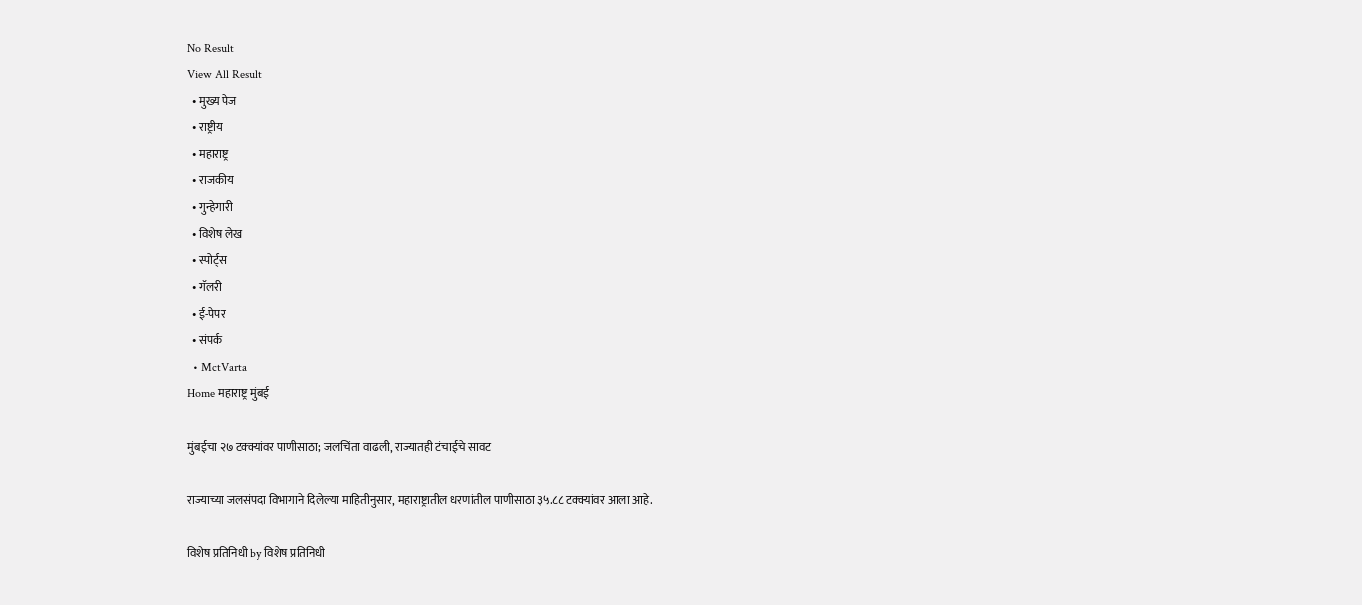No Result
View All Result
  • मुख्य पेज
  • राष्ट्रीय
  • महाराष्ट्र
  • राजकीय
  • गुन्हेगारी
  • विशेष लेख
  • स्पोर्ट्स
  • गॅलरी
  • ई-पेपर
  • संपर्क
  • MctVarta
Home महाराष्ट्र मुंबई

मुंबईचा २७ टक्क्यांवर पाणीसाठा; जलचिंता वाढली, राज्यातही टंचाईचे सावट

राज्याच्या जलसंपदा विभागाने दिलेल्या माहितीनुसार, महाराष्ट्रातील धरणांतील पाणीसाठा ३५.८८ टक्क्यांवर आला आहे.

विशेष प्रतिनिधी by विशेष प्रतिनिधी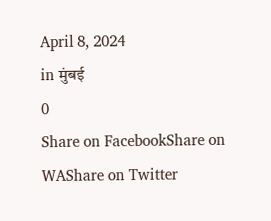April 8, 2024
in मुंबई
0
Share on FacebookShare on WAShare on Twitter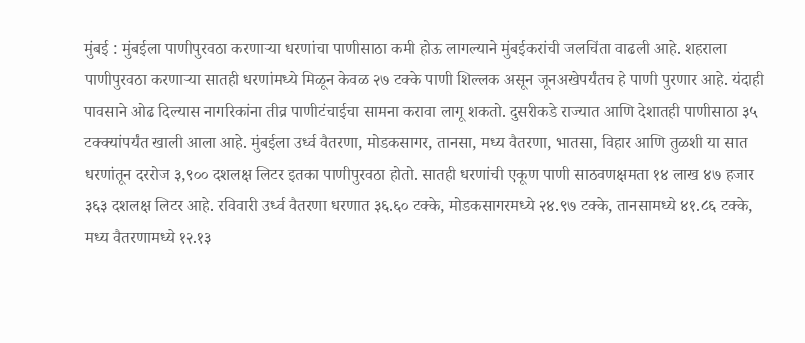मुंबई : मुंबईला पाणीपुरवठा करणाऱ्या धरणांचा पाणीसाठा कमी होऊ लागल्याने मुंबईकरांची जलचिंता वाढली आहे. शहराला पाणीपुरवठा करणाऱ्या सातही धरणांमध्ये मिळून केवळ २७ टक्के पाणी शिल्लक असून जूनअखेपर्यंतच हे पाणी पुरणार आहे. यंदाही पावसाने ओढ दिल्यास नागरिकांना तीव्र पाणीटंचाईचा सामना करावा लागू शकतो. दुसरीकडे राज्यात आणि देशातही पाणीसाठा ३५ टक्क्यांपर्यंत खाली आला आहे. मुंबईला उर्ध्व वैतरणा, मोडकसागर, तानसा, मध्य वैतरणा, भातसा, विहार आणि तुळशी या सात धरणांतून दररोज ३,९०० दशलक्ष लिटर इतका पाणीपुरवठा होतो. सातही धरणांची एकूण पाणी साठवणक्षमता १४ लाख ४७ हजार ३६३ दशलक्ष लिटर आहे. रविवारी उर्ध्व वैतरणा धरणात ३६.६० टक्के, मोडकसागरमध्ये २४.९७ टक्के, तानसामध्ये ४१.८६ टक्के, मध्य वैतरणामध्ये १२.१३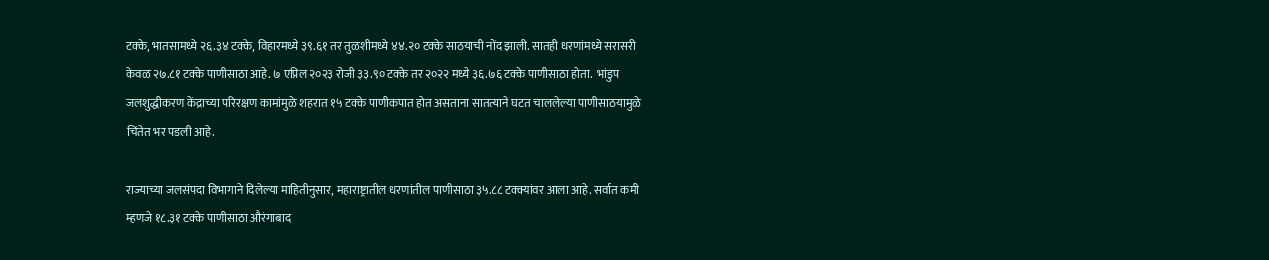टक्के, भातसामध्ये २६.३४ टक्के, विहारमध्ये ३९.६१ तर तुळशीमध्ये ४४.२० टक्के साठयाची नोंद झाली. सातही धरणांमध्ये सरासरी केवळ २७.८१ टक्के पाणीसाठा आहे. ७ एप्रिल २०२३ रोजी ३३.९० टक्के तर २०२२ मध्ये ३६.७६ टक्के पाणीसाठा होता.  भांडुप जलशुद्धीकरण केंद्राच्या परिरक्षण कामांमुळे शहरात १५ टक्के पाणीकपात होत असताना सातत्याने घटत चाललेल्या पाणीसाठयामुळे चिंतेत भर पडली आहे.

राज्याच्या जलसंपदा विभागाने दिलेल्या माहितीनुसार, महाराष्ट्रातील धरणांतील पाणीसाठा ३५.८८ टक्क्यांवर आला आहे. सर्वात कमी म्हणजे १८.३१ टक्के पाणीसाठा औरंगाबाद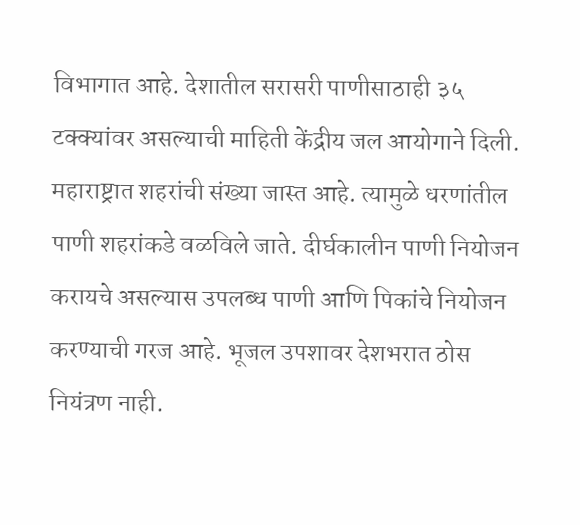विभागात आहे. देशातील सरासरी पाणीसाठाही ३५ टक्क्यांवर असल्याची माहिती केंद्रीय जल आयोगाने दिली. महाराष्ट्रात शहरांची संख्या जास्त आहे. त्यामुळे धरणांतील पाणी शहरांकडे वळविले जाते. दीर्घकालीन पाणी नियोजन करायचे असल्यास उपलब्ध पाणी आणि पिकांचे नियोजन करण्याची गरज आहे. भूजल उपशावर देशभरात ठोस नियंत्रण नाही.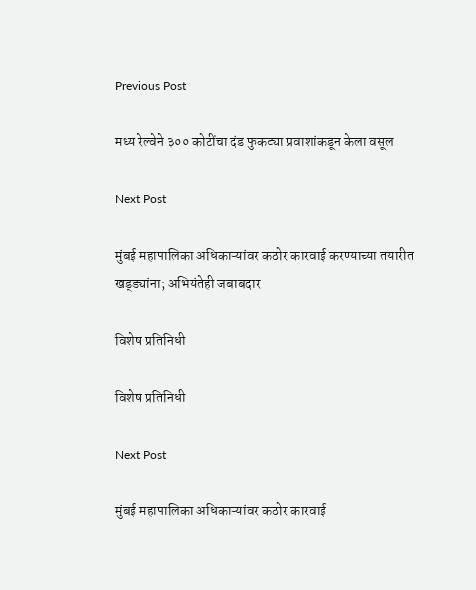Previous Post

मध्य रेल्वेने ३०० कोटींचा दंड फुकट्या प्रवाशांकडून केला वसूल

Next Post

मुंबई महापालिका अधिकाऱ्यांवर कठोर कारवाई करण्याच्या तयारीत खड्ड्यांना; अभियंतेही जबाबदार

विशेष प्रतिनिधी

विशेष प्रतिनिधी

Next Post

मुंबई महापालिका अधिकाऱ्यांवर कठोर कारवाई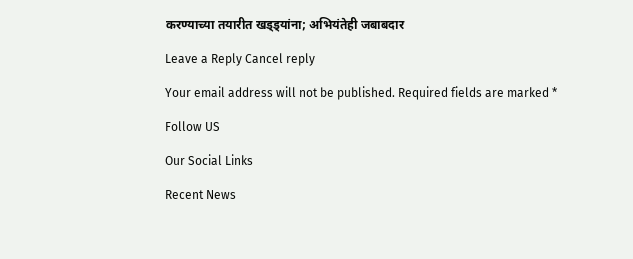करण्याच्या तयारीत खड्ड्यांना; अभियंतेही जबाबदार

Leave a Reply Cancel reply

Your email address will not be published. Required fields are marked *

Follow US

Our Social Links

Recent News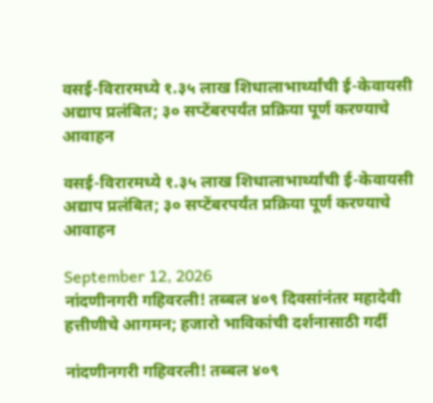वसई-विरारमध्ये १.३५ लाख शिधालाभार्थ्यांची ई-केवायसी अद्याप प्रलंबित; ३० सप्टेंबरपर्यंत प्रक्रिया पूर्ण करण्याचे आवाहन

वसई-विरारमध्ये १.३५ लाख शिधालाभार्थ्यांची ई-केवायसी अद्याप प्रलंबित; ३० सप्टेंबरपर्यंत प्रक्रिया पूर्ण करण्याचे आवाहन

September 12, 2026
नांदणीनगरी गहिवरली! तब्बल ४०९ दिवसांनंतर महादेवी हत्तीणीचे आगमन; हजारो भाविकांची दर्शनासाठी गर्दी

नांदणीनगरी गहिवरली! तब्बल ४०९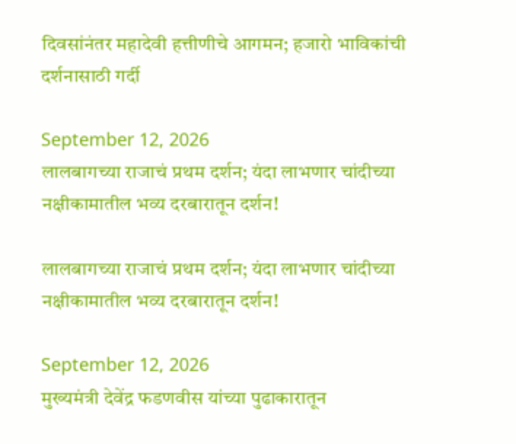दिवसांनंतर महादेवी हत्तीणीचे आगमन; हजारो भाविकांची दर्शनासाठी गर्दी

September 12, 2026
लालबागच्या राजाचं प्रथम दर्शन; यंदा लाभणार चांदीच्या नक्षीकामातील भव्य दरबारातून दर्शन!

लालबागच्या राजाचं प्रथम दर्शन; यंदा लाभणार चांदीच्या नक्षीकामातील भव्य दरबारातून दर्शन!

September 12, 2026
मुख्यमंत्री देवेंद्र फडणवीस यांच्या पुढाकारातून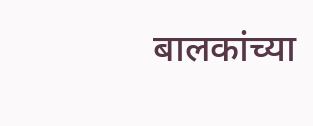बालकांच्या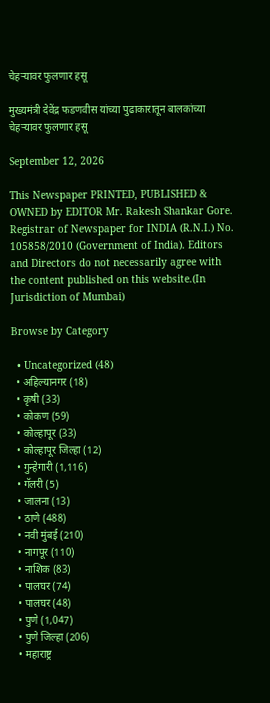चेहऱ्यावर फुलणार हसू

मुख्यमंत्री देवेंद्र फडणवीस यांच्या पुढाकारातून बालकांच्या चेहऱ्यावर फुलणार हसू

September 12, 2026

This Newspaper PRINTED, PUBLISHED & OWNED by EDITOR Mr. Rakesh Shankar Gore. Registrar of Newspaper for INDIA (R.N.I.) No. 105858/2010 (Government of India). Editors and Directors do not necessarily agree with the content published on this website.(In Jurisdiction of Mumbai)

Browse by Category

  • Uncategorized (48)
  • अहिल्यानगर (18)
  • कृषी (33)
  • कोकण (59)
  • कोल्हापूर (33)
  • कोल्हापूर जिल्हा (12)
  • गुन्हेगारी (1,116)
  • गॅलरी (5)
  • जालना (13)
  • ठाणे (488)
  • नवी मुंबई (210)
  • नागपूर (110)
  • नाशिक (83)
  • पालघर (74)
  • पालघर (48)
  • पुणे (1,047)
  • पुणे जिल्हा (206)
  • महाराष्ट्र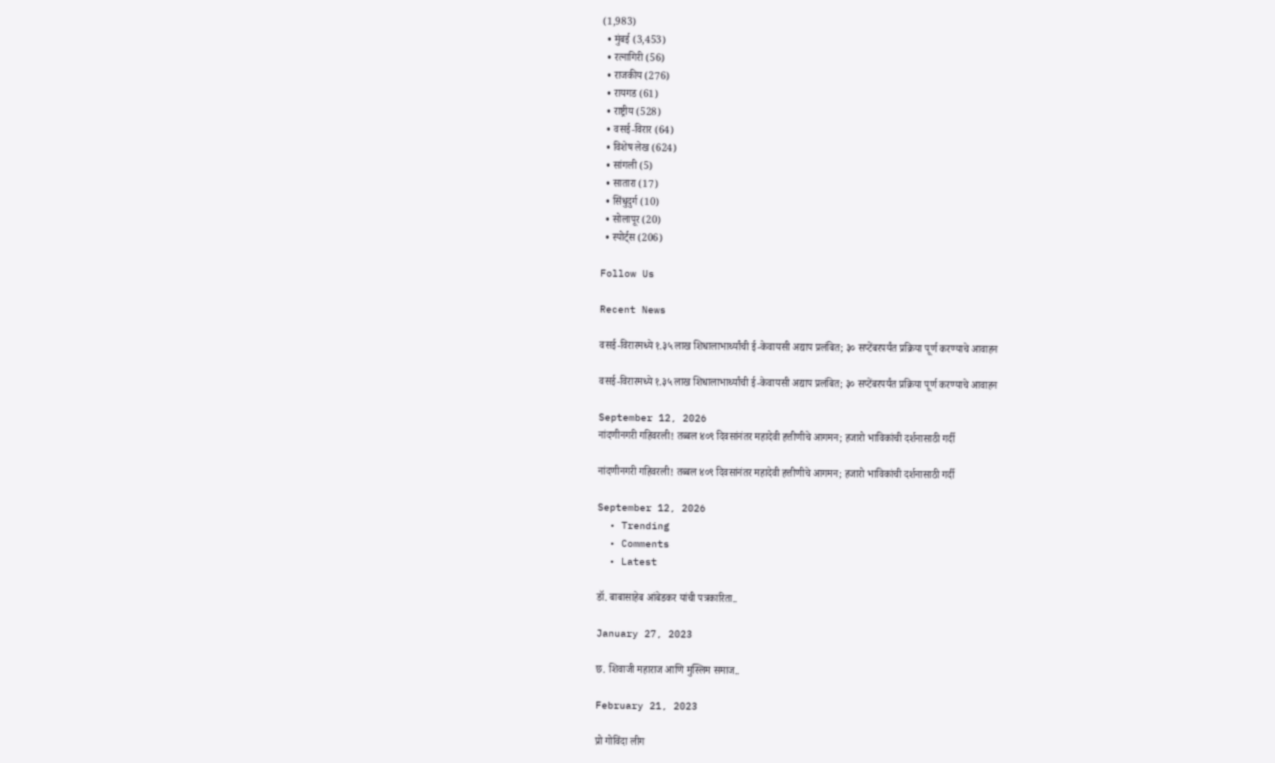(1,983)
  • मुंबई (3,453)
  • रत्नागिरी (56)
  • राजकीय (276)
  • रायगड (61)
  • राष्ट्रीय (528)
  • वसई-विरार (64)
  • विशेष लेख (624)
  • सांगली (5)
  • सातारा (17)
  • सिंधुदुर्ग (10)
  • सोलापूर (20)
  • स्पोर्ट्स (206)

Follow Us

Recent News

वसई-विरारमध्ये १.३५ लाख शिधालाभार्थ्यांची ई-केवायसी अद्याप प्रलंबित; ३० सप्टेंबरपर्यंत प्रक्रिया पूर्ण करण्याचे आवाहन

वसई-विरारमध्ये १.३५ लाख शिधालाभार्थ्यांची ई-केवायसी अद्याप प्रलंबित; ३० सप्टेंबरपर्यंत प्रक्रिया पूर्ण करण्याचे आवाहन

September 12, 2026
नांदणीनगरी गहिवरली! तब्बल ४०९ दिवसांनंतर महादेवी हत्तीणीचे आगमन; हजारो भाविकांची दर्शनासाठी गर्दी

नांदणीनगरी गहिवरली! तब्बल ४०९ दिवसांनंतर महादेवी हत्तीणीचे आगमन; हजारो भाविकांची दर्शनासाठी गर्दी

September 12, 2026
  • Trending
  • Comments
  • Latest

डॉ. बाबासाहेब आंबेडकर यांची पत्रकारिता..

January 27, 2023

छ. शिवाजी महाराज आणि मुस्लिम समाज..

February 21, 2023

प्रो गोविंदा लीग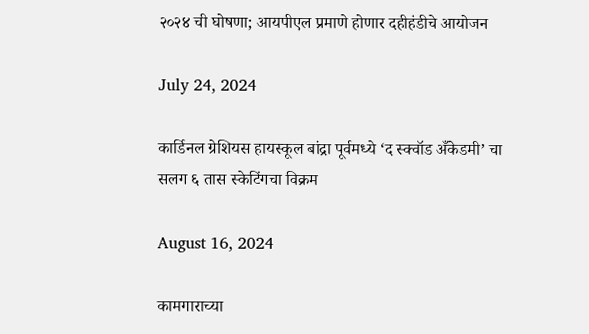२०२४ ची घोषणा; आयपीएल प्रमाणे होणार दहीहंडीचे आयोजन

July 24, 2024

कार्डिनल ग्रेशियस हायस्कूल बांद्रा पूर्वमध्ये ‘द स्क्वॉड अँकेडमी’ चा सलग ६ तास स्केटिंगचा विक्रम

August 16, 2024

कामगाराच्या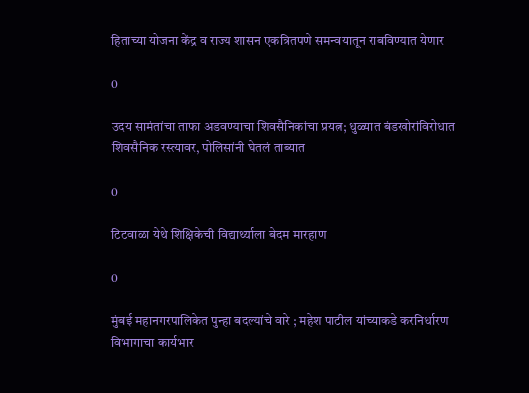हिताच्या योजना केंद्र व राज्य शासन एकत्रितपणे समन्वयातून राबविण्यात येणार

0

उदय सामंतांचा ताफा अडवण्याचा शिवसैनिकांचा प्रयत्न; धुळ्यात बंडखोरांविरोधात शिवसैनिक रस्त्यावर, पोलिसांनी घेतलं ताब्यात

0

टिटवाळा येथे शिक्षिकेची विद्यार्थ्याला बेदम मारहाण

0

मुंबई महानगरपालिकेत पुन्हा बदल्यांचे वारे ; महेश पाटील यांच्याकडे करनिर्धारण विभागाचा कार्यभार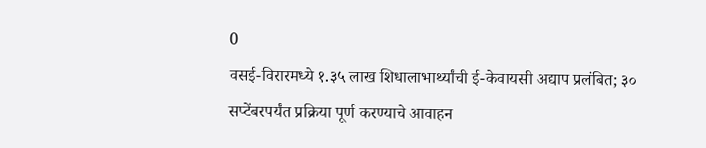0
वसई-विरारमध्ये १.३५ लाख शिधालाभार्थ्यांची ई-केवायसी अद्याप प्रलंबित; ३० सप्टेंबरपर्यंत प्रक्रिया पूर्ण करण्याचे आवाहन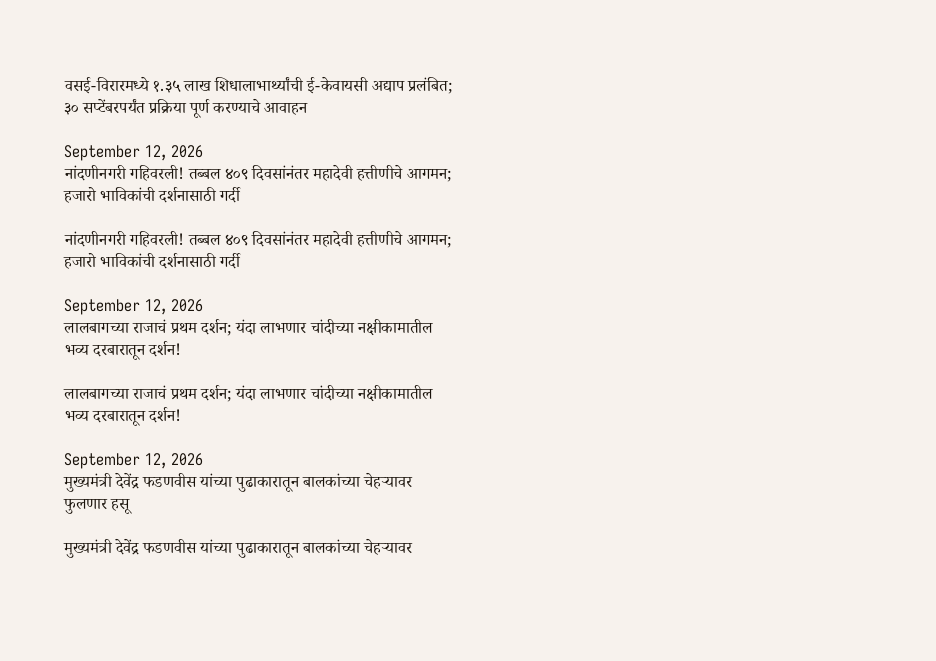वसई-विरारमध्ये १.३५ लाख शिधालाभार्थ्यांची ई-केवायसी अद्याप प्रलंबित; ३० सप्टेंबरपर्यंत प्रक्रिया पूर्ण करण्याचे आवाहन

September 12, 2026
नांदणीनगरी गहिवरली! तब्बल ४०९ दिवसांनंतर महादेवी हत्तीणीचे आगमन; हजारो भाविकांची दर्शनासाठी गर्दी

नांदणीनगरी गहिवरली! तब्बल ४०९ दिवसांनंतर महादेवी हत्तीणीचे आगमन; हजारो भाविकांची दर्शनासाठी गर्दी

September 12, 2026
लालबागच्या राजाचं प्रथम दर्शन; यंदा लाभणार चांदीच्या नक्षीकामातील भव्य दरबारातून दर्शन!

लालबागच्या राजाचं प्रथम दर्शन; यंदा लाभणार चांदीच्या नक्षीकामातील भव्य दरबारातून दर्शन!

September 12, 2026
मुख्यमंत्री देवेंद्र फडणवीस यांच्या पुढाकारातून बालकांच्या चेहऱ्यावर फुलणार हसू

मुख्यमंत्री देवेंद्र फडणवीस यांच्या पुढाकारातून बालकांच्या चेहऱ्यावर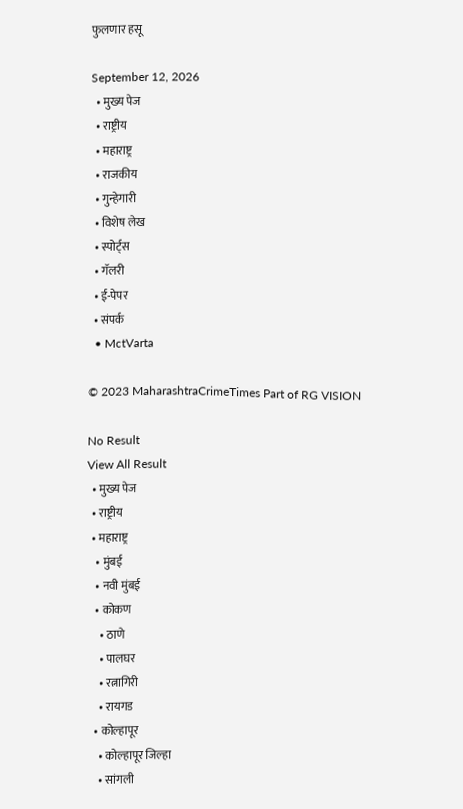फुलणार हसू

September 12, 2026
  • मुख्य पेज
  • राष्ट्रीय
  • महाराष्ट्र
  • राजकीय
  • गुन्हेगारी
  • विशेष लेख
  • स्पोर्ट्स
  • गॅलरी
  • ई-पेपर
  • संपर्क
  • MctVarta

© 2023 MaharashtraCrimeTimes Part of RG VISION

No Result
View All Result
  • मुख्य पेज
  • राष्ट्रीय
  • महाराष्ट्र
    • मुंबई
    • नवी मुंबई
    • कोकण
      • ठाणे
      • पालघर
      • रत्नागिरी
      • रायगड
    • कोल्हापूर
      • कोल्हापूर जिल्हा
      • सांगली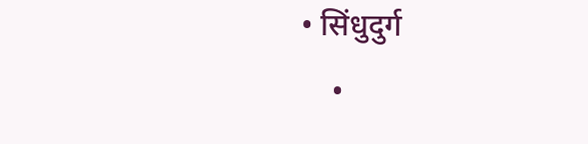• सिंधुदुर्ग
    •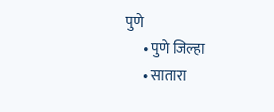पुणे
      • पुणे जिल्हा
      • सातारा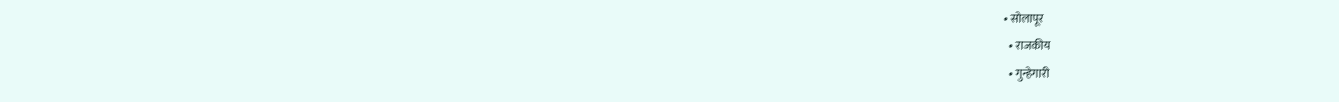• सोलापूर
  • राजकीय
  • गुन्हेगारी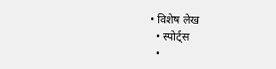• विशेष लेख
  • स्पोर्ट्स
  •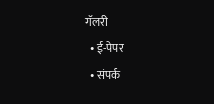गॅलरी
  • ई-पेपर
  • संपर्क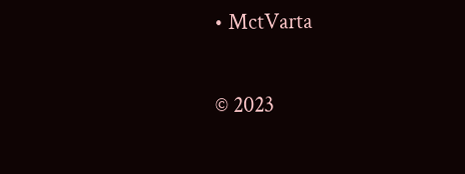• MctVarta

© 2023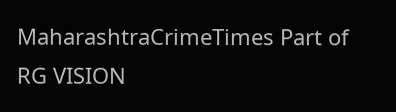MaharashtraCrimeTimes Part of RG VISION